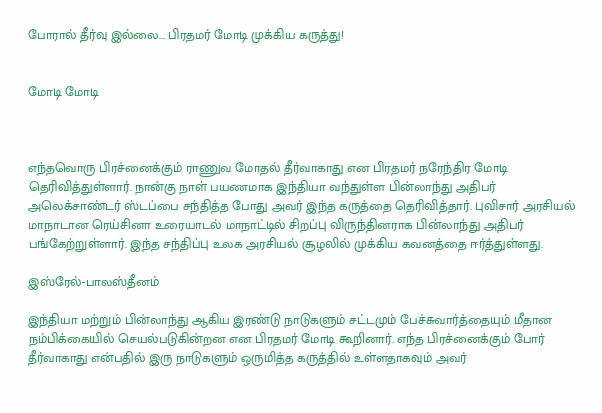போரால் தீர்வு இல்லை... பிரதமர் மோடி முக்கிய கருத்து!


மோடி மோடி



எந்தவொரு பிரச்னைக்கும் ராணுவ மோதல் தீர்வாகாது என பிரதமர் நரேந்திர மோடி தெரிவித்துள்ளார். நான்கு நாள் பயணமாக இந்தியா வந்துள்ள பின்லாந்து அதிபர் அலெக்சாண்டர் ஸ்டப்பை சந்தித்த போது அவர் இந்த கருத்தை தெரிவித்தார். புவிசார் அரசியல் மாநாடான ரெய்சினா உரையாடல் மாநாட்டில் சிறப்பு விருந்தினராக பின்லாந்து அதிபர் பங்கேற்றுள்ளார். இந்த சந்திப்பு உலக அரசியல் சூழலில் முக்கிய கவனத்தை ஈர்த்துள்ளது.

இஸ்ரேல்-பாலஸ்தீனம்

இந்தியா மற்றும் பின்லாந்து ஆகிய இரண்டு நாடுகளும் சட்டமும் பேச்சுவார்த்தையும் மீதான நம்பிக்கையில் செயல்படுகின்றன என பிரதமர் மோடி கூறினார். எந்த பிரச்னைக்கும் போர் தீர்வாகாது என்பதில் இரு நாடுகளும் ஒருமித்த கருத்தில் உள்ளதாகவும் அவர்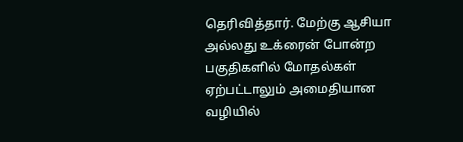தெரிவித்தார். மேற்கு ஆசியா அல்லது உக்ரைன் போன்ற பகுதிகளில் மோதல்கள் ஏற்பட்டாலும் அமைதியான வழியில்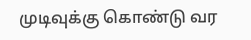முடிவுக்கு கொண்டு வர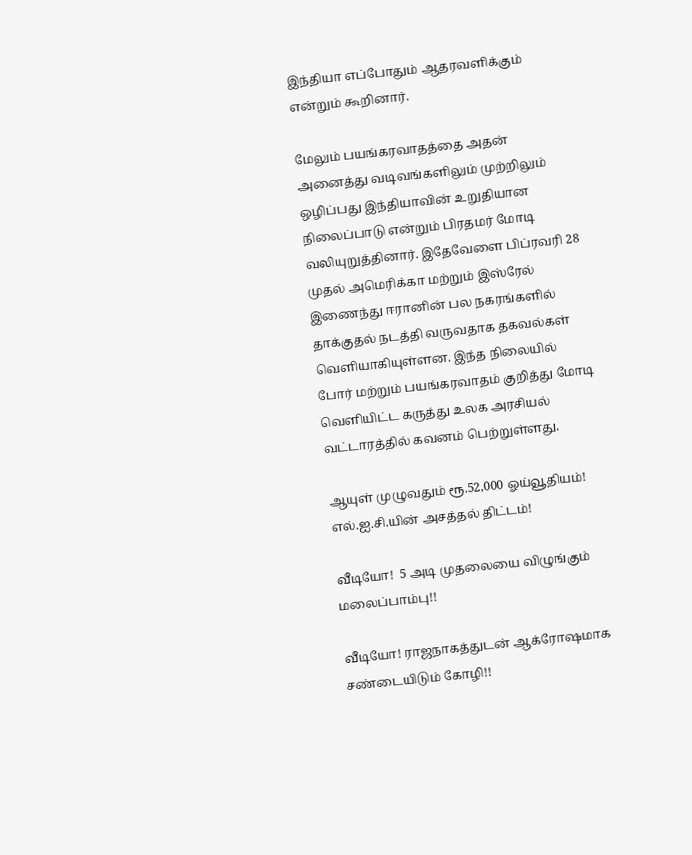இந்தியா எப்போதும் ஆதரவளிக்கும் என்றும் கூறினார்.

மேலும் பயங்கரவாதத்தை அதன் அனைத்து வடிவங்களிலும் முற்றிலும் ஒழிப்பது இந்தியாவின் உறுதியான நிலைப்பாடு என்றும் பிரதமர் மோடி வலியுறுத்தினார். இதேவேளை பிப்ரவரி 28 முதல் அமெரிக்கா மற்றும் இஸ்ரேல் இணைந்து ஈரானின் பல நகரங்களில் தாக்குதல் நடத்தி வருவதாக தகவல்கள் வெளியாகியுள்ளன. இந்த நிலையில் போர் மற்றும் பயங்கரவாதம் குறித்து மோடி வெளியிட்ட கருத்து உலக அரசியல் வட்டாரத்தில் கவனம் பெற்றுள்ளது.

ஆயுள் முழுவதும் ரூ.52,000 ஓய்வூதியம்! எல்.ஐ.சி.யின் அசத்தல் திட்டம்!

வீடியோ!  5 அடி முதலையை விழுங்கும் மலைப்பாம்பு!!

வீடியோ! ராஜநாகத்துடன் ஆக்ரோஷமாக சண்டையிடும் கோழி!!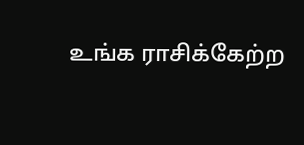உங்க ராசிக்கேற்ற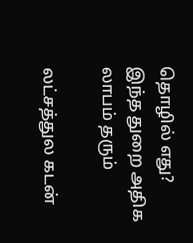தொழில் எது? இந்த துறை அதிக லாபம் தரும்

லட்சத்துல கடன்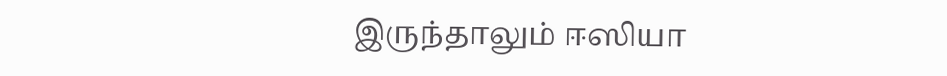இருந்தாலும் ஈஸியா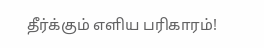தீர்க்கும் எளிய பரிகாரம்!